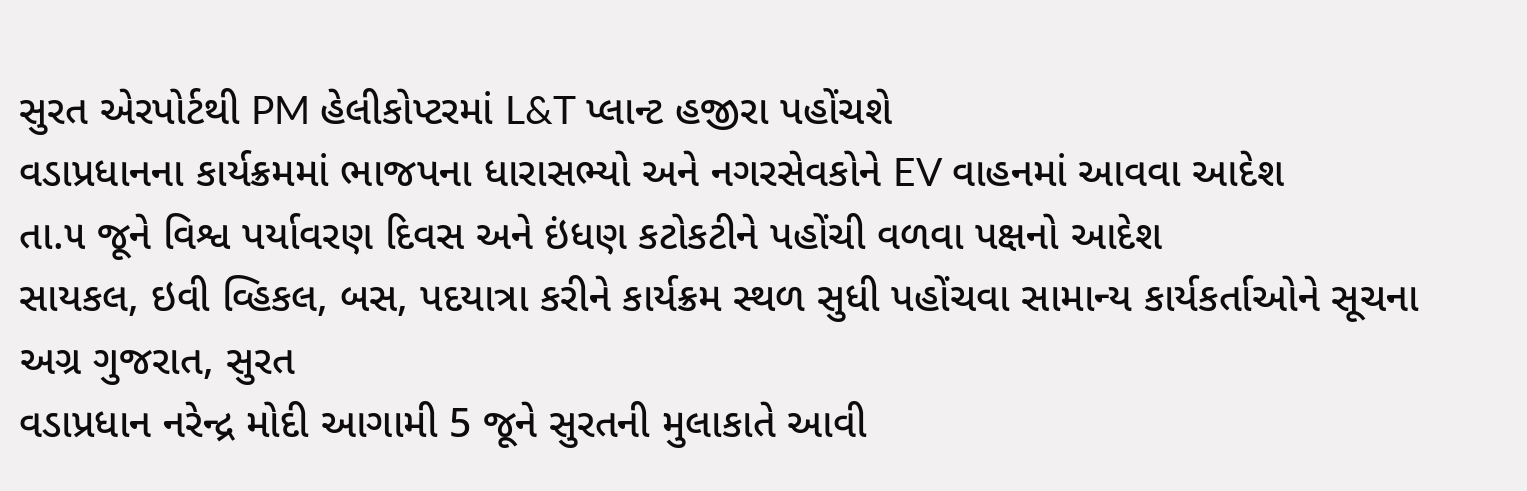સુરત એરપોર્ટથી PM હેલીકોપ્ટરમાં L&T પ્લાન્ટ હજીરા પહોંચશે
વડાપ્રધાનના કાર્યક્રમમાં ભાજપના ધારાસભ્યો અને નગરસેવકોને EV વાહનમાં આવવા આદેશ
તા.૫ જૂને વિશ્વ પર્યાવરણ દિવસ અને ઇંધણ કટોકટીને પહોંચી વળવા પક્ષનો આદેશ
સાયકલ, ઇવી વ્હિકલ, બસ, પદયાત્રા કરીને કાર્યક્રમ સ્થળ સુધી પહોંચવા સામાન્ય કાર્યકર્તાઓને સૂચના
અગ્ર ગુજરાત, સુરત
વડાપ્રધાન નરેન્દ્ર મોદી આગામી 5 જૂને સુરતની મુલાકાતે આવી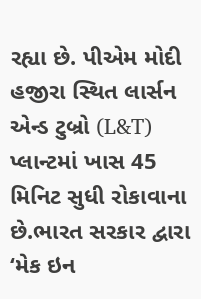રહ્યા છે. પીએમ મોદી હજીરા સ્થિત લાર્સન એન્ડ ટુબ્રો (L&T) પ્લાન્ટમાં ખાસ 45 મિનિટ સુધી રોકાવાના છે.ભારત સરકાર દ્વારા ‘મેક ઇન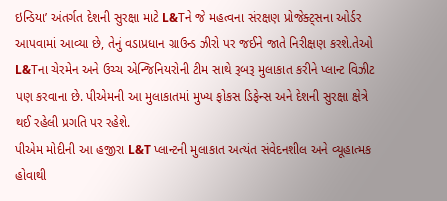ઇન્ડિયા’ અંતર્ગત દેશની સુરક્ષા માટે L&Tને જે મહત્વના સંરક્ષણ પ્રોજેક્ટ્સના ઓર્ડર આપવામાં આવ્યા છે, તેનું વડાપ્રધાન ગ્રાઉન્ડ ઝીરો પર જઈને જાતે નિરીક્ષણ કરશે.તેઓ L&Tના ચેરમેન અને ઉચ્ચ એન્જિનિયરોની ટીમ સાથે રૂબરૂ મુલાકાત કરીને પ્લાન્ટ વિઝીટ પણ કરવાના છે. પીએમની આ મુલાકાતમાં મુખ્ય ફોકસ ડિફેન્સ અને દેશની સુરક્ષા ક્ષેત્રે થઈ રહેલી પ્રગતિ પર રહેશે.
પીએમ મોદીની આ હજીરા L&T પ્લાન્ટની મુલાકાત અત્યંત સંવેદનશીલ અને વ્યૂહાત્મક હોવાથી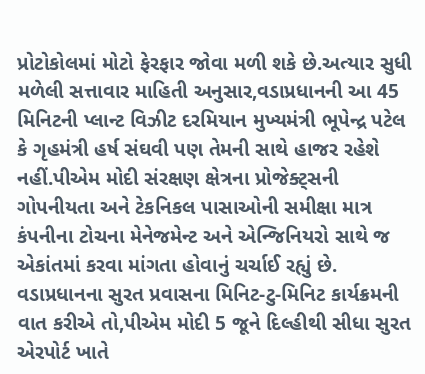પ્રોટોકોલમાં મોટો ફેરફાર જોવા મળી શકે છે.અત્યાર સુધી મળેલી સત્તાવાર માહિતી અનુસાર,વડાપ્રધાનની આ 45 મિનિટની પ્લાન્ટ વિઝીટ દરમિયાન મુખ્યમંત્રી ભૂપેન્દ્ર પટેલ કે ગૃહમંત્રી હર્ષ સંઘવી પણ તેમની સાથે હાજર રહેશે નહીં.પીએમ મોદી સંરક્ષણ ક્ષેત્રના પ્રોજેક્ટ્સની ગોપનીયતા અને ટેકનિકલ પાસાઓની સમીક્ષા માત્ર કંપનીના ટોચના મેનેજમેન્ટ અને એન્જિનિયરો સાથે જ એકાંતમાં કરવા માંગતા હોવાનું ચર્ચાઈ રહ્યું છે.
વડાપ્રધાનના સુરત પ્રવાસના મિનિટ-ટુ-મિનિટ કાર્યક્રમની વાત કરીએ તો,પીએમ મોદી 5 જૂને દિલ્હીથી સીધા સુરત એરપોર્ટ ખાતે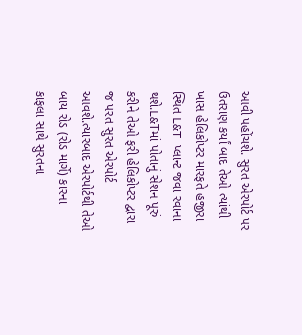આવી પહોંચશે. સુરત એરપોર્ટ પર ઉતરાણ કર્યાં બાદ તેઓ ત્યાંથી ખાસ હેલિકોપ્ટર મારફતે હજીરા સ્થિત L&T પ્લાન્ટ જવા રવાના થશે.L&Tમાં પોતાનું સેશન પૂરું કરીને તેઓ ફરી હેલિકોપ્ટર દ્વારા જ પરત સુરત એરપોર્ટ આવશે.ત્યારબાદ એરપોર્ટથી તેઓ બાય રોડ (રોડ માર્ગે) કારના કાફલા સાથે સુરતના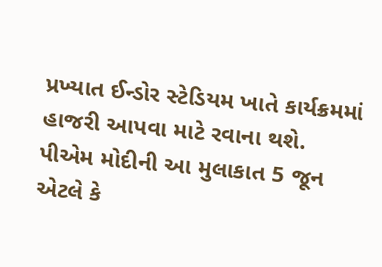પ્રખ્યાત ઈન્ડોર સ્ટેડિયમ ખાતે કાર્યક્રમમાં હાજરી આપવા માટે રવાના થશે.
પીએમ મોદીની આ મુલાકાત 5 જૂન એટલે કે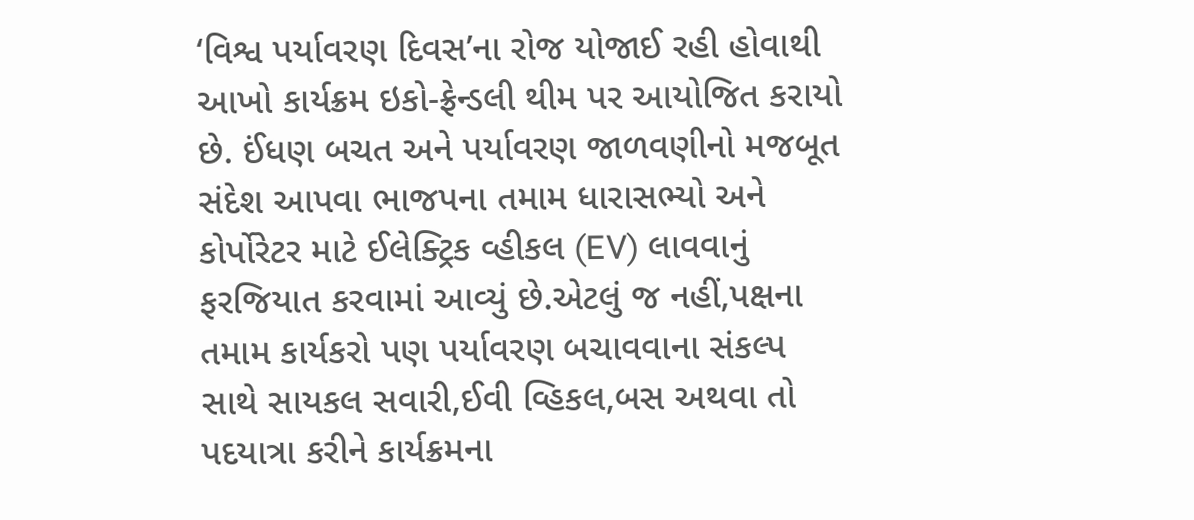‘વિશ્વ પર્યાવરણ દિવસ’ના રોજ યોજાઈ રહી હોવાથી આખો કાર્યક્રમ ઇકો-ફ્રેન્ડલી થીમ પર આયોજિત કરાયો છે. ઈંધણ બચત અને પર્યાવરણ જાળવણીનો મજબૂત સંદેશ આપવા ભાજપના તમામ ધારાસભ્યો અને કોર્પોરેટર માટે ઈલેક્ટ્રિક વ્હીકલ (EV) લાવવાનું ફરજિયાત કરવામાં આવ્યું છે.એટલું જ નહીં,પક્ષના તમામ કાર્યકરો પણ પર્યાવરણ બચાવવાના સંકલ્પ સાથે સાયકલ સવારી,ઈવી વ્હિકલ,બસ અથવા તો પદયાત્રા કરીને કાર્યક્રમના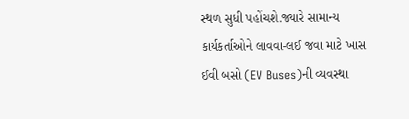સ્થળ સુધી પહોંચશે.જ્યારે સામાન્ય કાર્યકર્તાઓને લાવવા-લઈ જવા માટે ખાસ ઈવી બસો (EV Buses)ની વ્યવસ્થા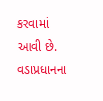કરવામાં આવી છે.
વડાપ્રધાનના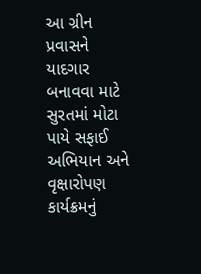આ ગ્રીન પ્રવાસને યાદગાર બનાવવા માટે સુરતમાં મોટા પાયે સફાઈ અભિયાન અને વૃક્ષારોપણ કાર્યક્રમનું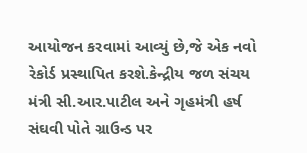આયોજન કરવામાં આવ્યું છે,જે એક નવો રેકોર્ડ પ્રસ્થાપિત કરશે.કેન્દ્રીય જળ સંચય મંત્રી સી.આર.પાટીલ અને ગૃહમંત્રી હર્ષ સંઘવી પોતે ગ્રાઉન્ડ પર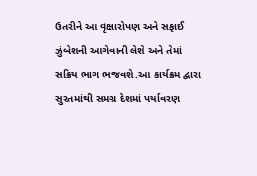ઉતરીને આ વૃક્ષારોપણ અને સફાઈ ઝુંબેશની આગેવાની લેશે અને તેમાં સક્રિય ભાગ ભજવશે.આ કાર્યક્રમ દ્વારા સુરતમાંથી સમગ્ર દેશમાં પર્યાવરણ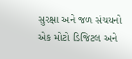સુરક્ષા અને જળ સંચયનો એક મોટો ડિજિટલ અને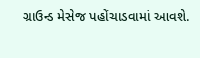ગ્રાઉન્ડ મેસેજ પહોંચાડવામાં આવશે.